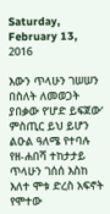Saturday, February 13, 2016

እውን ጥላሁን ገሠሠን በስለት ለመወጋት ያበቃው የ’ሆድ ይፍጀው’ ምስጢር ይህ ይሆን ልዑል ዓለሜ የተባሉ የዘ-ሐበሻ ተከታታይ ጥላሁን ገሰሰ እስከ እለተ ሞቱ ድረስ አፍኖት የሞተው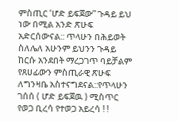ምስጢር ‘ሆድ ይፍጀው” ጉዳይ ይህ ነው በሚል አንድ ጽሁፍ አድርሰውናል:: ጥላሁን በሕይወት ስለሌለ አሁንም ይህንን ጉዳይ ከርሱ አንደበት ማረጋገጥ ባይቻልም የጸሀፊውን ምስጢራዊ ጽሁፍ ለግንዛቤ አስተናግደናል::የጥላሁን ገሰሰ ( ሆድ ይፍጀዉ ) ሚስጥር የወጋ ቢረሳ የተወጋ አይረሳ ! !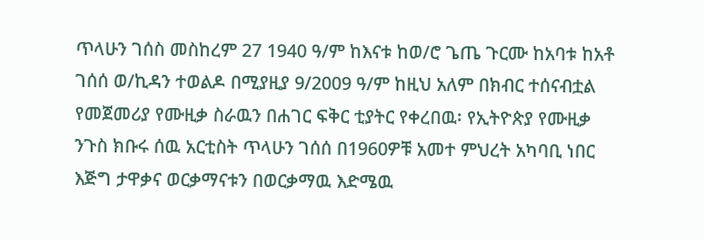ጥላሁን ገሰስ መስከረም 27 1940 ዓ/ም ከእናቱ ከወ/ሮ ጌጤ ጉርሙ ከአባቱ ከአቶ ገሰሰ ወ/ኪዳን ተወልዶ በሚያዚያ 9/2009 ዓ/ም ከዚህ አለም በክብር ተሰናብቷል የመጀመሪያ የሙዚቃ ስራዉን በሐገር ፍቅር ቲያትር የቀረበዉ፡ የኢትዮጵያ የሙዚቃ ንጉስ ክቡሩ ሰዉ አርቲስት ጥላሁን ገሰሰ በ1960ዎቹ አመተ ምህረት አካባቢ ነበር እጅግ ታዋቃና ወርቃማናቱን በወርቃማዉ እድሜዉ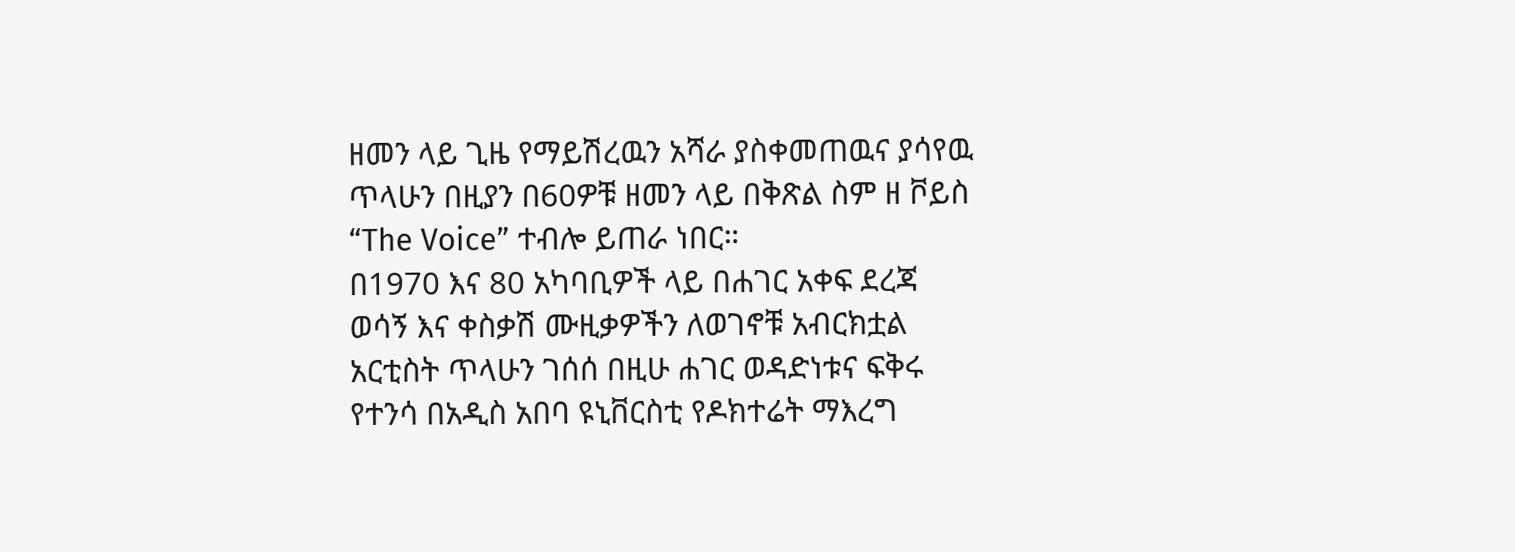ዘመን ላይ ጊዜ የማይሽረዉን አሻራ ያስቀመጠዉና ያሳየዉ ጥላሁን በዚያን በ60ዎቹ ዘመን ላይ በቅጽል ስም ዘ ቮይስ “The Voice” ተብሎ ይጠራ ነበር።
በ1970 እና 80 አካባቢዎች ላይ በሐገር አቀፍ ደረጃ ወሳኝ እና ቀስቃሽ ሙዚቃዎችን ለወገኖቹ አብርክቷል አርቲስት ጥላሁን ገሰሰ በዚሁ ሐገር ወዳድነቱና ፍቅሩ የተንሳ በአዲስ አበባ ዩኒቨርስቲ የዶክተሬት ማእረግ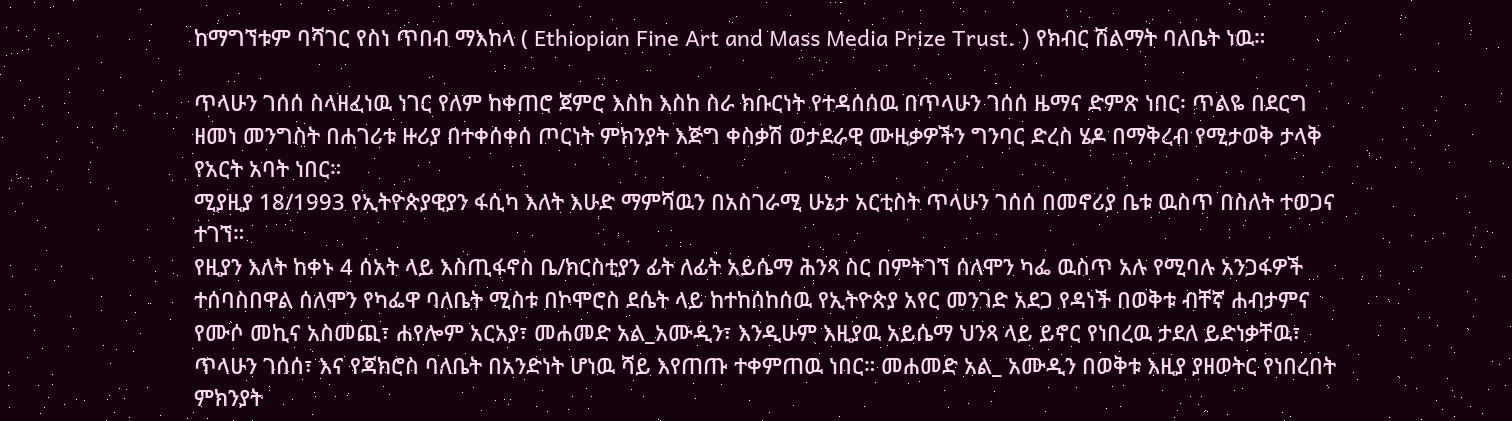ከማግኘቱም ባሻገር የስነ ጥበብ ማእከላ ( Ethiopian Fine Art and Mass Media Prize Trust. ) የክብር ሽልማት ባለቤት ነዉ።

ጥላሁን ገሰሰ ስላዘፈነዉ ነገር የለም ከቀጠሮ ጀምሮ እስከ እስከ ስራ ክቡርነት የተዳሰሰዉ በጥላሁን ገሰሰ ዜማና ድምጽ ነበር፡ ጥልዬ በደርግ ዘመነ መንግስት በሐገሪቱ ዙሪያ በተቀሰቀሰ ጦርነት ምክንያት እጅግ ቀስቃሽ ወታደራዊ ሙዚቃዎችን ግንባር ድረስ ሄዶ በማቅረብ የሚታወቅ ታላቅ የአርት አባት ነበር።
ሚያዚያ 18/1993 የኢትዮጵያዊያን ፋሲካ እለት እሁድ ማምሻዉን በአስገራሚ ሁኔታ አርቲስት ጥላሁን ገሰሰ በመኖሪያ ቤቱ ዉስጥ በስለት ተወጋና ተገኘ።
የዚያን እለት ከቀኑ 4 ሰአት ላይ እስጢፋኖስ ቤ/ክርስቲያን ፊት ለፊት አይሴማ ሕንጻ ስር በምትገኘ ሰለሞን ካፌ ዉስጥ አሉ የሚባሉ አንጋፋዎች ተሰባስበዋል ሰለሞን የካፌዋ ባለቤት ሚስቱ በኮሞሮስ ደሴት ላይ ከተከሰከሰዉ የኢትዮጵያ አየር መንገድ አደጋ የዳነች በወቅቱ ብቸኛ ሐብታምና የሙሶ መኪና አስመጪ፣ ሐየሎም አርአያ፣ መሐመድ አል_አሙዲን፣ እንዲሁም እዚያዉ አይሴማ ህንጻ ላይ ይኖር የነበረዉ ታደለ ይድነቃቸዉ፣ ጥላሁን ገሰሰ፣ እና የጃክሮስ ባለቤት በአንድነት ሆነዉ ሻይ እየጠጡ ተቀምጠዉ ነበር። መሐመድ አል_ አሙዲን በወቅቱ እዚያ ያዘወትር የነበረበት ምክንያት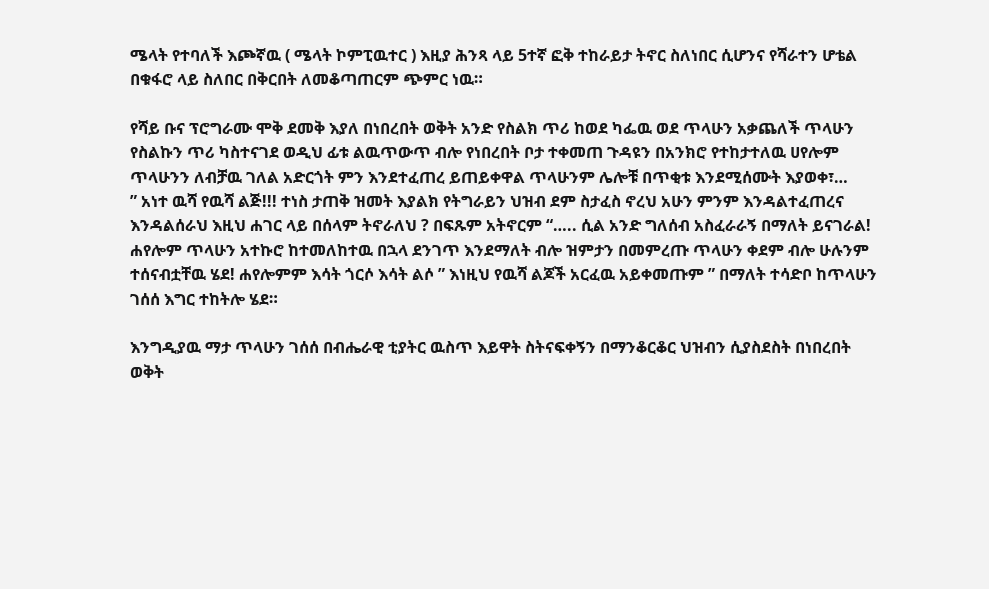ሜላት የተባለች እጮኛዉ ( ሜላት ኮምፒዉተር ) እዚያ ሕንጻ ላይ 5ተኛ ፎቅ ተከራይታ ትኖር ስለነበር ሲሆንና የሻራተን ሆቴል በቁፋሮ ላይ ስለበር በቅርበት ለመቆጣጠርም ጭምር ነዉ።

የሻይ ቡና ፕሮግራሙ ሞቅ ደመቅ እያለ በነበረበት ወቅት አንድ የስልክ ጥሪ ከወደ ካፌዉ ወደ ጥላሁን አቃጨለች ጥላሁን የስልኩን ጥሪ ካስተናገደ ወዲህ ፊቱ ልዉጥውጥ ብሎ የነበረበት ቦታ ተቀመጠ ጉዳዩን በአንክሮ የተከታተለዉ ሀየሎም ጥላሁንን ለብቻዉ ገለል አድርጎት ምን እንደተፈጠረ ይጠይቀዋል ጥላሁንም ሌሎቹ በጥቂቱ እንደሚሰሙት እያወቀ፣…
” አነተ ዉሻ የዉሻ ልጅ!!! ተነስ ታጠቅ ዝመት እያልክ የትግራይን ህዝብ ደም ስታፈስ ኖረህ አሁን ምንም እንዳልተፈጠረና እንዳልሰራህ እዚህ ሐገር ላይ በሰላም ትኖራለህ ? በፍጹም አትኖርም “….. ሲል አንድ ግለሰብ አስፈራራኝ በማለት ይናገራል!
ሐየሎም ጥላሁን አተኩሮ ከተመለከተዉ በኋላ ደንገጥ እንደማለት ብሎ ዝምታን በመምረጡ ጥላሁን ቀደም ብሎ ሁሉንም ተሰናብቷቸዉ ሄደ! ሐየሎምም እሳት ጎርሶ እሳት ልሶ ” እነዚህ የዉሻ ልጆች አርፈዉ አይቀመጡም ” በማለት ተሳድቦ ከጥላሁን ገሰሰ እግር ተከትሎ ሄደ።

እንግዲያዉ ማታ ጥላሁን ገሰሰ በብሔራዊ ቲያትር ዉስጥ እይዋት ስትናፍቀኝን በማንቆርቆር ህዝብን ሲያስደስት በነበረበት ወቅት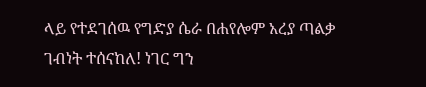ላይ የተደገሰዉ የግድያ ሴራ በሐየሎም አረያ ጣልቃ ገብነት ተሰናከለ! ነገር ግን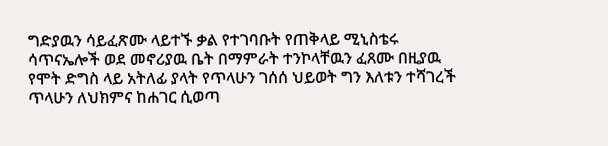ግድያዉን ሳይፈጽሙ ላይተኙ ቃል የተገባቡት የጠቅላይ ሚኒስቴሩ ሳጥናኤሎች ወደ መኖሪያዉ ቤት በማምራት ተንኮላቸዉን ፈጸሙ በዚያዉ የሞት ድግስ ላይ አትለፊ ያላት የጥላሁን ገሰሰ ህይወት ግን እለቱን ተሻገረች ጥላሁን ለህክምና ከሐገር ሲወጣ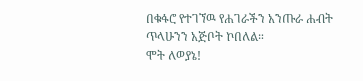በቁፋሮ የተገኘዉ የሐገራችን አንጡራ ሐብት ጥላሁንን አጅቦት ኮበለል።
ሞት ለወያኔ!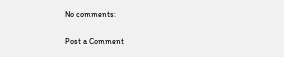No comments:

Post a Comment